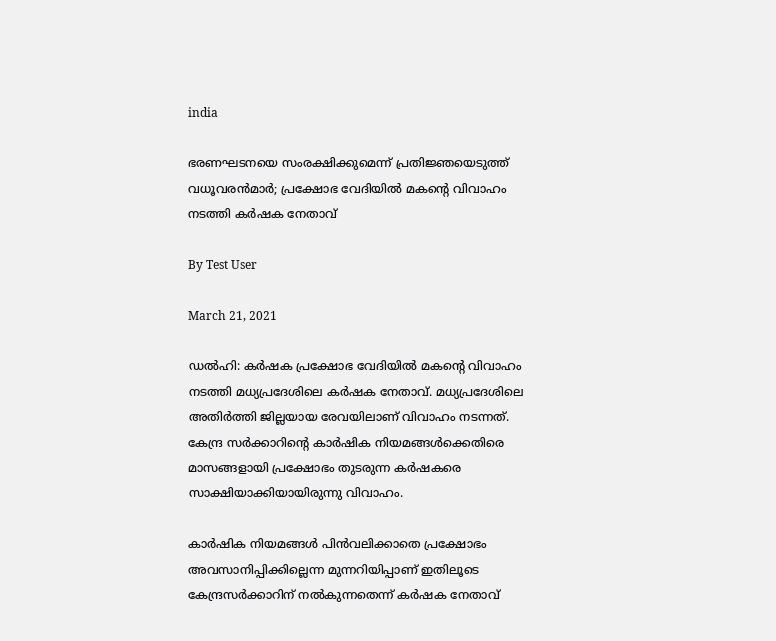india

ഭരണഘടനയെ സംരക്ഷിക്കുമെന്ന് പ്രതിജ്ഞയെടുത്ത് വധൂവരന്‍മാര്‍; പ്രക്ഷോഭ വേദിയില്‍ മകന്റെ വിവാഹം നടത്തി കര്‍ഷക നേതാവ്

By Test User

March 21, 2021

ഡല്‍ഹി: കര്‍ഷക പ്രക്ഷോഭ വേദിയില്‍ മകന്റെ വിവാഹം നടത്തി മധ്യപ്രദേശിലെ കര്‍ഷക നേതാവ്. മധ്യപ്രദേശിലെ അതിര്‍ത്തി ജില്ലയായ രേവയിലാണ് വിവാഹം നടന്നത്. കേന്ദ്ര സര്‍ക്കാറിന്റെ കാര്‍ഷിക നിയമങ്ങള്‍ക്കെതിരെ മാസങ്ങളായി പ്രക്ഷോഭം തുടരുന്ന കര്‍ഷകരെ സാക്ഷിയാക്കിയായിരുന്നു വിവാഹം.

കാര്‍ഷിക നിയമങ്ങള്‍ പിന്‍വലിക്കാതെ പ്രക്ഷോഭം അവസാനിപ്പിക്കില്ലെന്ന മുന്നറിയിപ്പാണ് ഇതിലൂടെ കേന്ദ്രസര്‍ക്കാറിന് നല്‍കുന്നതെന്ന് കര്‍ഷക നേതാവ്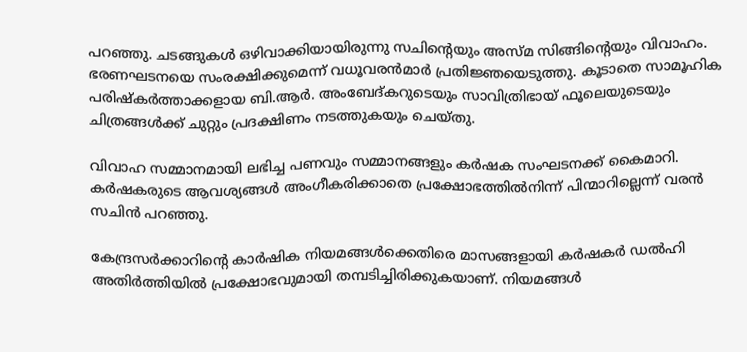പറഞ്ഞു. ചടങ്ങുകള്‍ ഒഴിവാക്കിയായിരുന്നു സചിന്റെയും അസ്മ സിങ്ങിന്റെയും വിവാഹം. ഭരണഘടനയെ സംരക്ഷിക്കുമെന്ന് വധൂവരന്‍മാര്‍ പ്രതിജ്ഞയെടുത്തു. കൂടാതെ സാമൂഹിക പരിഷ്‌കര്‍ത്താക്കളായ ബി.ആര്‍. അംബേദ്കറുടെയും സാവിത്രിഭായ് ഫൂലെയുടെയും ചിത്രങ്ങള്‍ക്ക് ചുറ്റും പ്രദക്ഷിണം നടത്തുകയും ചെയ്തു.

വിവാഹ സമ്മാനമായി ലഭിച്ച പണവും സമ്മാനങ്ങളും കര്‍ഷക സംഘടനക്ക് കൈമാറി. കര്‍ഷകരുടെ ആവശ്യങ്ങള്‍ അംഗീകരിക്കാതെ പ്രക്ഷോഭത്തില്‍നിന്ന് പിന്മാറില്ലെന്ന് വരന്‍ സചിന്‍ പറഞ്ഞു.

കേന്ദ്രസര്‍ക്കാറിന്റെ കാര്‍ഷിക നിയമങ്ങള്‍ക്കെതിരെ മാസങ്ങളായി കര്‍ഷകര്‍ ഡല്‍ഹി അതിര്‍ത്തിയില്‍ പ്രക്ഷോഭവുമായി തമ്പടിച്ചിരിക്കുകയാണ്. നിയമങ്ങള്‍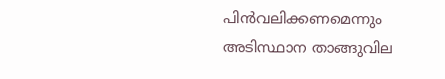പിന്‍വലിക്കണമെന്നും അടിസ്ഥാന താങ്ങുവില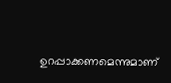ഉറപ്പാക്കണമെന്നുമാണ്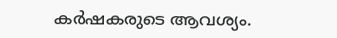കര്‍ഷകരുടെ ആവശ്യം.